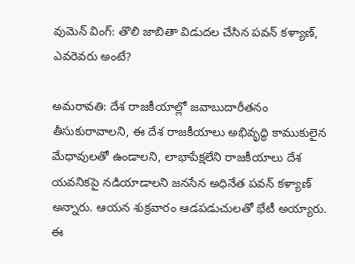వుమెన్ వింగ్: తొలి జాబితా విడుదల చేసిన పవన్ కళ్యాణ్, ఎవరెవరు అంటే?

అమరావతి: దేశ రాజకీయాల్లో జవాబుదారీతనం తీసుకురావాలని, ఈ దేశ రాజకీయాలు అభివృద్ధి కాముకులైన మేధావులతో ఉండాలని, లాభాపేక్షలేని రాజకీయాలు దేశ యవనికపై నడియాడాలని జనసేన అధినేత పవన్ కళ్యాణ్ అన్నారు. ఆయన శుక్రవారం ఆడపడుచులతో భేటీ అయ్యారు. ఈ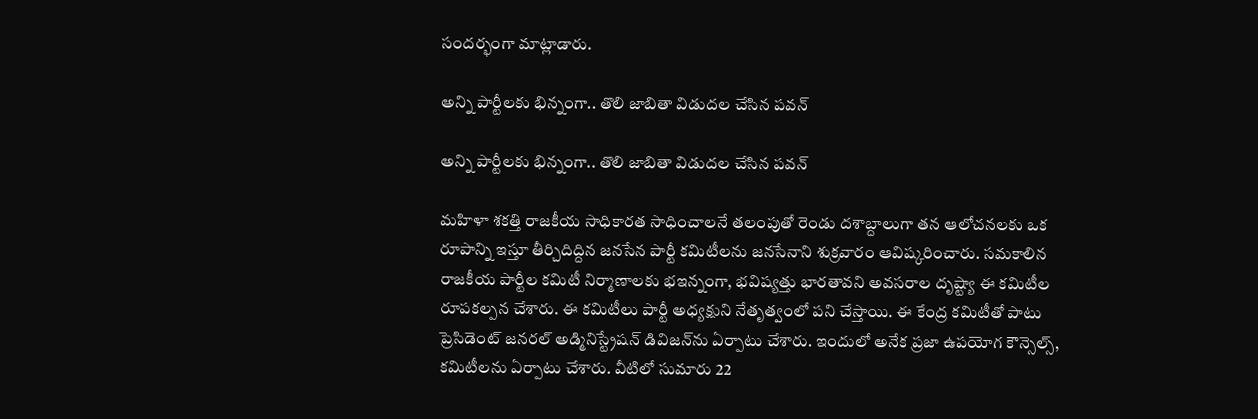సందర్భంగా మాట్లాడారు.

అన్ని పార్టీలకు భిన్నంగా.. తొలి జాబితా విడుదల చేసిన పవన్

అన్ని పార్టీలకు భిన్నంగా.. తొలి జాబితా విడుదల చేసిన పవన్

మహిళా శకత్తి రాజకీయ సాధికారత సాధించాలనే తలంపుతో రెండు దశాబ్దాలుగా తన ఆలోచనలకు ఒక రూపాన్ని ఇస్తూ తీర్చిదిద్దిన జనసేన పార్టీ కమిటీలను జనసేనాని శుక్రవారం ఆవిష్కరించారు. సమకాలిన రాజకీయ పార్టీల కమిటీ నిర్మాణాలకు భఇన్నంగా, భవిష్యత్తు భారతావని అవసరాల దృష్ట్యా ఈ కమిటీల రూపకల్పన చేశారు. ఈ కమిటీలు పార్టీ అధ్యక్షుని నేతృత్వంలో పని చేస్తాయి. ఈ కేంద్ర కమిటీతో పాటు ప్రెసిడెంట్ జనరల్ అడ్మినిస్ట్రేషన్ డివిజన్‌ను ఏర్పాటు చేశారు. ఇందులో అనేక ప్రజా ఉపయోగ కౌన్సెల్స్, కమిటీలను ఏర్పాటు చేశారు. వీటిలో సుమారు 22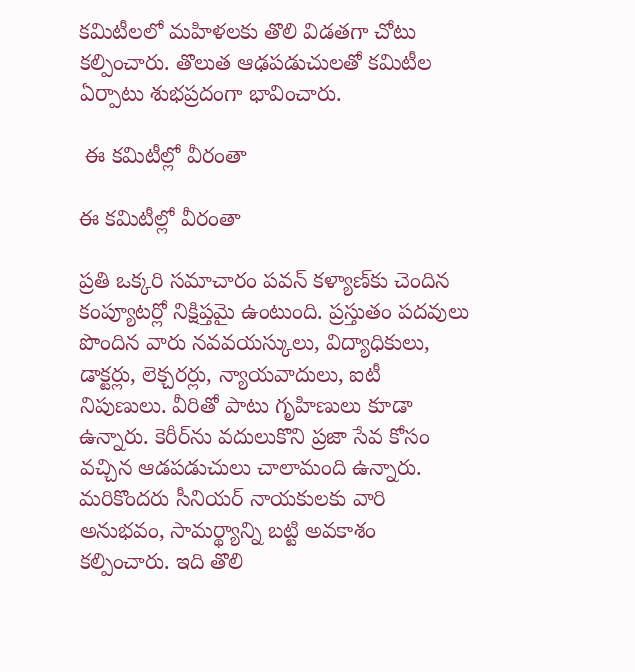కమిటీలలో మహిళలకు తొలి విడతగా చోటు కల్పించారు. తొలుత ఆఢపడుచులతో కమిటీల ఏర్పాటు శుభప్రదంగా భావించారు.

 ఈ కమిటీల్లో వీరంతా

ఈ కమిటీల్లో వీరంతా

ప్రతి ఒక్కరి సమాచారం పవన్ కళ్యాణ్‌కు చెందిన కంప్యూటర్లో నిక్షిప్తమై ఉంటుంది. ప్రస్తుతం పదవులు పొందిన వారు నవవయస్కులు, విద్యాధికులు, డాక్టర్లు, లెక్చరర్లు, న్యాయవాదులు, ఐటీ నిపుణులు. వీరితో పాటు గృహిణులు కూడా ఉన్నారు. కెరీర్‌‌ను వదులుకొని ప్రజా సేవ కోసం వచ్చిన ఆడపడుచులు చాలామంది ఉన్నారు. మరికొందరు సీనియర్ నాయకులకు వారి అనుభవం, సామర్థ్యాన్ని బట్టి అవకాశం కల్పించారు. ఇది తొలి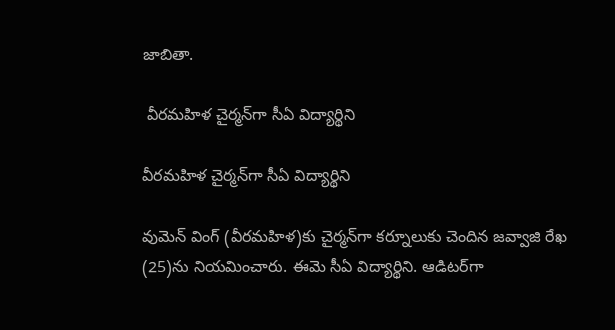జాబితా.

 వీరమహిళ చైర్మన్‌గా సీఏ విద్యార్థిని

వీరమహిళ చైర్మన్‌గా సీఏ విద్యార్థిని

వుమెన్ వింగ్ (వీరమహిళ)కు చైర్మన్‌గా కర్నూలుకు చెందిన జవ్వాజి రేఖ (25)ను నియమించారు. ఈమె సీఏ విద్యార్థిని. ఆడిటర్‌గా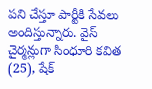పని చేస్తూ పార్టీకి సేవలు అందిస్తున్నారు. వైస్ చైర్మన్లుగా సింధూరి కవిత (25), షేక్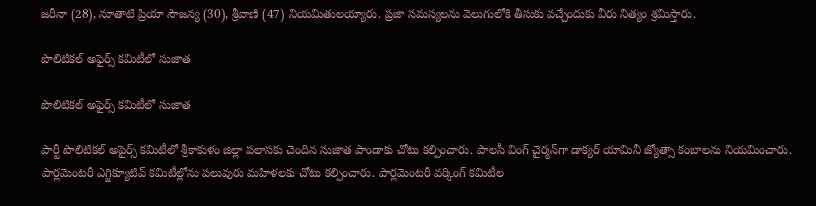జరీనా (28), నూతాటి ప్రియా సౌజన్య (30), శ్రీవాణి (47) నియమితులయ్యారు. ప్రజా సమస్యలను వెలుగులోకి తీసుకు వచ్చేందుకు వీరు నిత్యం శ్రమిస్తారు.

పొలిటికల్ అఫైర్స్ కమిటీలో సుజాత

పొలిటికల్ అఫైర్స్ కమిటీలో సుజాత

పార్టీ పొలిటికల్ అపైర్స్ కమిటీలో శ్రీకాకుళం జిల్లా పలాసకు చెందిన సుజాత పాండాకు చోటు కల్పించారు. పాలసీ వింగ్ చైర్మన్‌గా డాక్యర్ యామినీ జ్యోత్సా కంబాలను నియమించారు. పార్లమెంటరీ ఎగ్జిక్యూటివ్ కమిటీల్లోను పలువురు మహిళలకు చోటు కల్పించారు. పార్లమెంటరీ వర్కింగ్ కమిటీల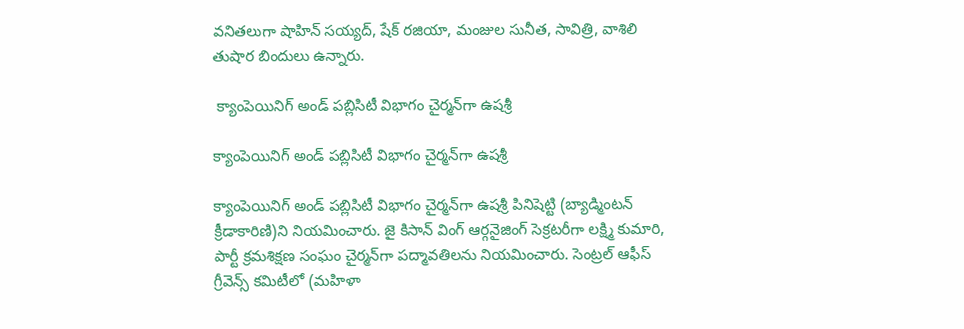వనితలుగా షాహిన్ సయ్యద్, షేక్ రజియా, మంజుల సునీత, సావిత్రి, వాశిలి తుషార బిందులు ఉన్నారు.

 క్యాంపెయినిగ్ అండ్ పబ్లిసిటీ విభాగం చైర్మన్‌గా ఉషశ్రీ

క్యాంపెయినిగ్ అండ్ పబ్లిసిటీ విభాగం చైర్మన్‌గా ఉషశ్రీ

క్యాంపెయినిగ్ అండ్ పబ్లిసిటీ విభాగం చైర్మన్‌గా ఉషశ్రీ పినిషెట్టి (బ్యాడ్మింటన్ క్రీడాకారిణి)ని నియమించారు. జై కిసాన్ వింగ్ ఆర్గనైజింగ్ సెక్రటరీగా లక్ష్మి కుమారి, పార్టీ క్రమశిక్షణ సంఘం చైర్మన్‌గా పద్మావతిలను నియమించారు. సెంట్రల్ ఆఫీస్ గ్రీవెన్స్ కమిటీలో (మహిళా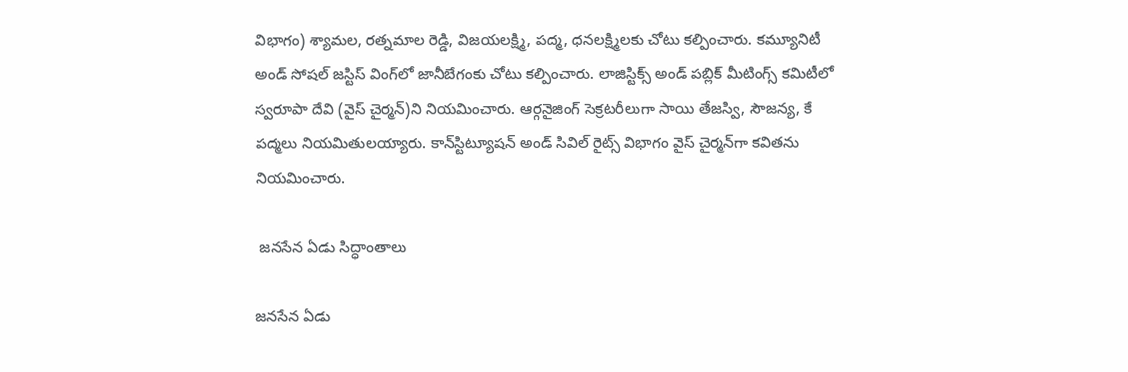విభాగం) శ్యామల, రత్నమాల రెడ్డి, విజయలక్ష్మి, పద్మ, ధనలక్ష్మిలకు చోటు కల్పించారు. కమ్యూనిటీ అండ్ సోషల్ జస్టిస్ వింగ్‌లో జానీబేగంకు చోటు కల్పించారు. లాజిస్టిక్స్ అండ్ పబ్లిక్ మీటింగ్స్ కమిటీలో స్వరూపా దేవి (వైస్ చైర్మన్)ని నియమించారు. ఆర్గనైజింగ్ సెక్రటరీలుగా సాయి తేజస్వి, సౌజన్య, కే పద్మలు నియమితులయ్యారు. కాన్‌స్టిట్యూషన్ అండ్ సివిల్ రైట్స్ విభాగం వైస్ చైర్మన్‌గా కవితను నియమించారు.

 జనసేన ఏడు సిద్ధాంతాలు

జనసేన ఏడు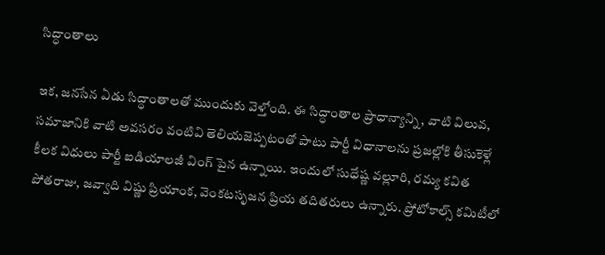సిద్ధాంతాలు

ఇక, జనసేన ఏడు సిద్ధాంతాలతో ముందుకు వెళ్తోంది. ఈ సిద్ధాంతాల ప్రాధాన్యాన్ని, వాటి విలువ, సమాజానికి వాటి అవసరం వంటివి తెలియజెప్పటంతో పాటు పార్టీ విధానాలను ప్రజల్లోకి తీసుకెళ్లే కీలక విధులు పార్టీ ఐడియాలజీ వింగ్ పైన ఉన్నాయి. ఇందులో సుధేష్ణ వల్లూరి, రమ్య కవిత పోతరాజు, జవ్వాది విష్ణు ప్రియాంక, వెంకటసృజన ప్రియ తదితరులు ఉన్నారు. ప్రోటోకాల్స్ కమిటీలో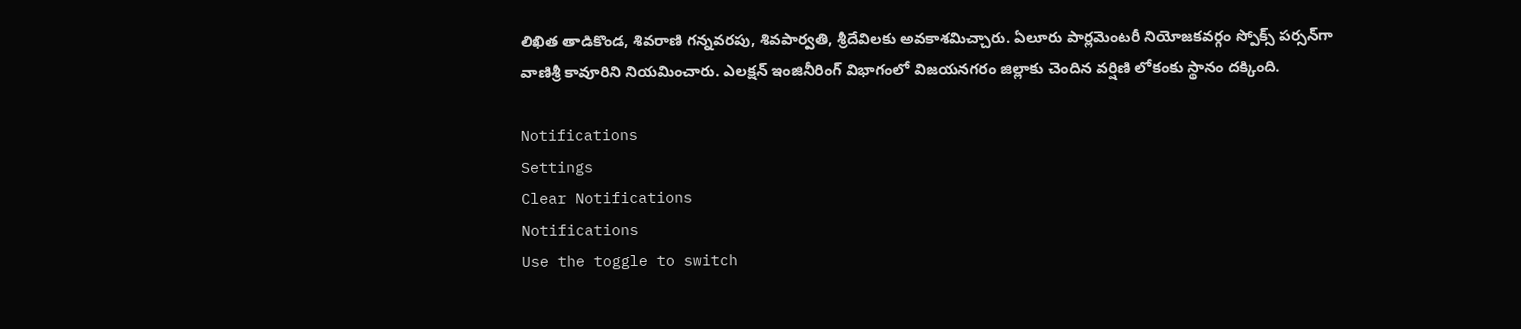లిఖిత తాడికొండ, శివరాణి గన్నవరపు, శివపార్వతి, శ్రీదేవిలకు అవకాశమిచ్చారు. ఏలూరు పార్లమెంటరీ నియోజకవర్గం స్పోక్స్ పర్సన్‌గా వాణిశ్రీ కావూరిని నియమించారు. ఎలక్షన్ ఇంజినీరింగ్ విభాగంలో విజయనగరం జిల్లాకు చెందిన వర్షిణి లోకంకు స్థానం దక్కింది.

Notifications
Settings
Clear Notifications
Notifications
Use the toggle to switch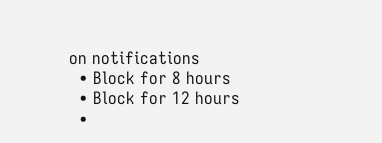on notifications
  • Block for 8 hours
  • Block for 12 hours
  •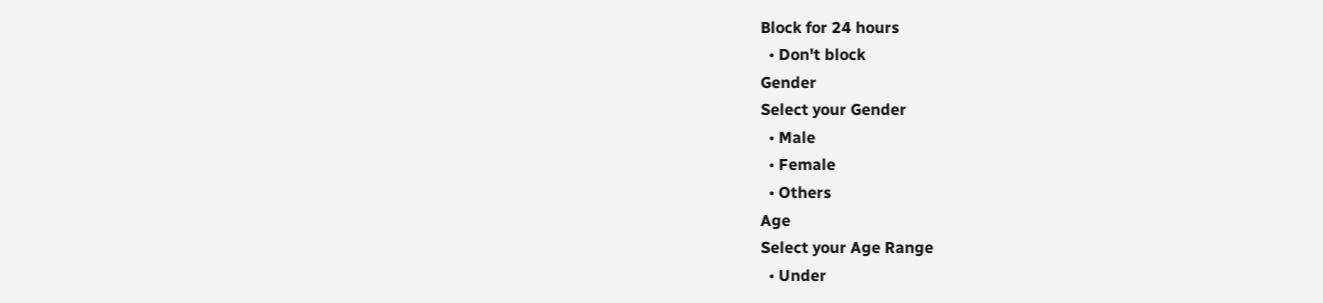Block for 24 hours
  • Don't block
Gender
Select your Gender
  • Male
  • Female
  • Others
Age
Select your Age Range
  • Under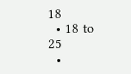18
  • 18 to 25
  •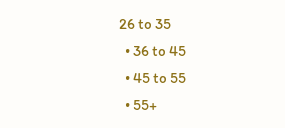26 to 35
  • 36 to 45
  • 45 to 55
  • 55+